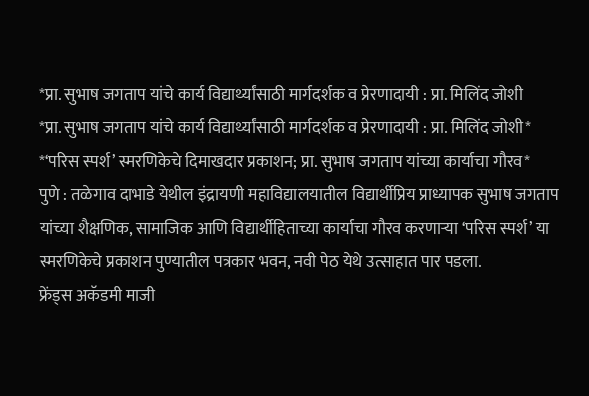*प्रा. सुभाष जगताप यांचे कार्य विद्यार्थ्यांसाठी मार्गदर्शक व प्रेरणादायी : प्रा. मिलिंद जोशी
*प्रा. सुभाष जगताप यांचे कार्य विद्यार्थ्यांसाठी मार्गदर्शक व प्रेरणादायी : प्रा. मिलिंद जोशी*
*‘परिस स्पर्श’ स्मरणिकेचे दिमाखदार प्रकाशन; प्रा. सुभाष जगताप यांच्या कार्याचा गौरव*
पुणे : तळेगाव दाभाडे येथील इंद्रायणी महाविद्यालयातील विद्यार्थीप्रिय प्राध्यापक सुभाष जगताप यांच्या शैक्षणिक, सामाजिक आणि विद्यार्थीहिताच्या कार्याचा गौरव करणाऱ्या ‘परिस स्पर्श’ या स्मरणिकेचे प्रकाशन पुण्यातील पत्रकार भवन, नवी पेठ येथे उत्साहात पार पडला.
फ्रेंड्स अकॅडमी माजी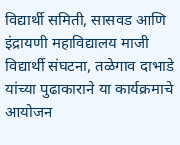विद्यार्थी समिती, सासवड आणि इंद्रायणी महाविद्यालय माजी विद्यार्थी संघटना, तळेगाव दाभाडे यांच्या पुढाकाराने या कार्यक्रमाचे आयोजन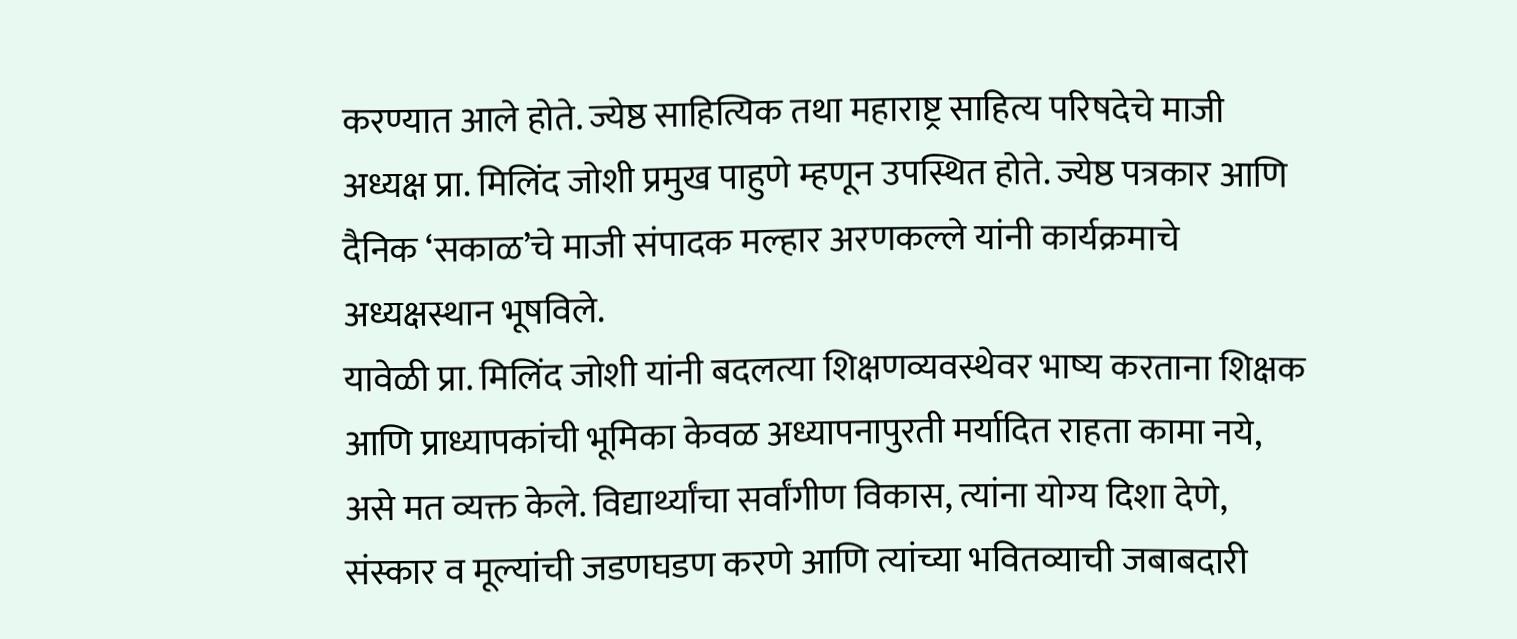करण्यात आले होते. ज्येष्ठ साहित्यिक तथा महाराष्ट्र साहित्य परिषदेचे माजी अध्यक्ष प्रा. मिलिंद जोशी प्रमुख पाहुणे म्हणून उपस्थित होते. ज्येष्ठ पत्रकार आणि दैनिक ‘सकाळ’चे माजी संपादक मल्हार अरणकल्ले यांनी कार्यक्रमाचे अध्यक्षस्थान भूषविले.
यावेळी प्रा. मिलिंद जोशी यांनी बदलत्या शिक्षणव्यवस्थेवर भाष्य करताना शिक्षक आणि प्राध्यापकांची भूमिका केवळ अध्यापनापुरती मर्यादित राहता कामा नये, असे मत व्यक्त केले. विद्यार्थ्यांचा सर्वांगीण विकास, त्यांना योग्य दिशा देणे, संस्कार व मूल्यांची जडणघडण करणे आणि त्यांच्या भवितव्याची जबाबदारी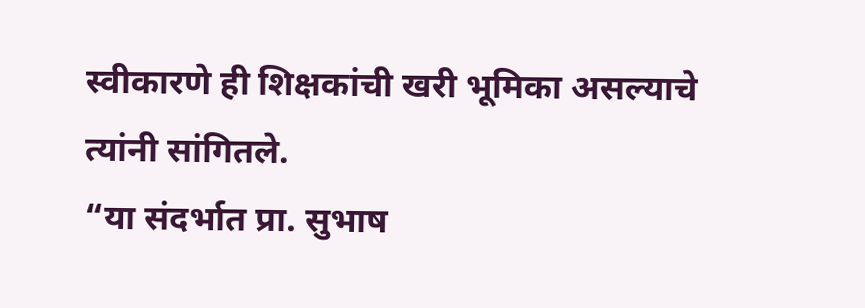स्वीकारणे ही शिक्षकांची खरी भूमिका असल्याचे त्यांनी सांगितले.
“या संदर्भात प्रा. सुभाष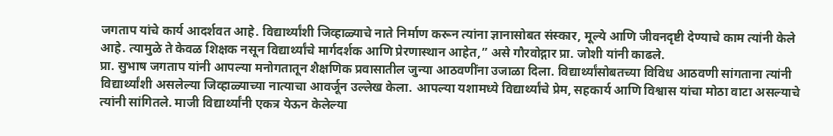जगताप यांचे कार्य आदर्शवत आहे. विद्यार्थ्यांशी जिव्हाळ्याचे नाते निर्माण करून त्यांना ज्ञानासोबत संस्कार, मूल्ये आणि जीवनदृष्टी देण्याचे काम त्यांनी केले आहे. त्यामुळे ते केवळ शिक्षक नसून विद्यार्थ्यांचे मार्गदर्शक आणि प्रेरणास्थान आहेत,” असे गौरवोद्गार प्रा. जोशी यांनी काढले.
प्रा. सुभाष जगताप यांनी आपल्या मनोगतातून शैक्षणिक प्रवासातील जुन्या आठवणींना उजाळा दिला. विद्यार्थ्यांसोबतच्या विविध आठवणी सांगताना त्यांनी विद्यार्थ्यांशी असलेल्या जिव्हाळ्याच्या नात्याचा आवर्जून उल्लेख केला. आपल्या यशामध्ये विद्यार्थ्यांचे प्रेम, सहकार्य आणि विश्वास यांचा मोठा वाटा असल्याचे त्यांनी सांगितले. माजी विद्यार्थ्यांनी एकत्र येऊन केलेल्या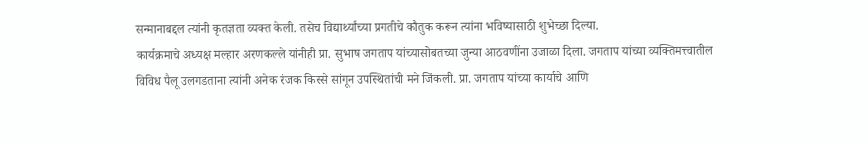सन्मानाबद्दल त्यांनी कृतज्ञता व्यक्त केली. तसेच विद्यार्थ्यांच्या प्रगतीचे कौतुक करून त्यांना भविष्यासाठी शुभेच्छा दिल्या.
कार्यक्रमाचे अध्यक्ष मल्हार अरणकल्ले यांनीही प्रा. सुभाष जगताप यांच्यासोबतच्या जुन्या आठवणींना उजाळा दिला. जगताप यांच्या व्यक्तिमत्त्वातील विविध पैलू उलगडताना त्यांनी अनेक रंजक किस्से सांगून उपस्थितांची मने जिंकली. प्रा. जगताप यांच्या कार्याचे आणि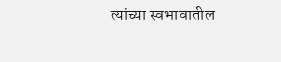त्यांच्या स्वभावातील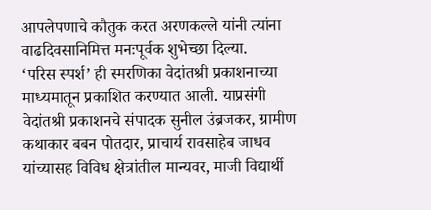आपलेपणाचे कौतुक करत अरणकल्ले यांनी त्यांना वाढदिवसानिमित्त मनःपूर्वक शुभेच्छा दिल्या.
‘परिस स्पर्श’ ही स्मरणिका वेदांतश्री प्रकाशनाच्या माध्यमातून प्रकाशित करण्यात आली. याप्रसंगी वेदांतश्री प्रकाशनचे संपादक सुनील उंब्रजकर, ग्रामीण कथाकार बबन पोतदार, प्राचार्य रावसाहेब जाधव यांच्यासह विविध क्षेत्रांतील मान्यवर, माजी विद्यार्थी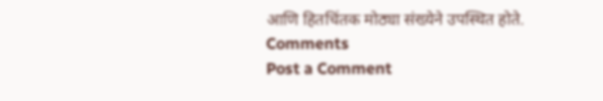आणि हितचिंतक मोठ्या संख्येने उपस्थित होते.
Comments
Post a Comment